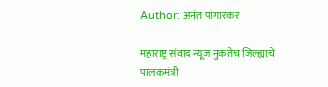Author: अनंत पांगारकर

महाराष्ट्र संवाद न्यूज नुकतेच जिल्ह्याचे पालकमंत्री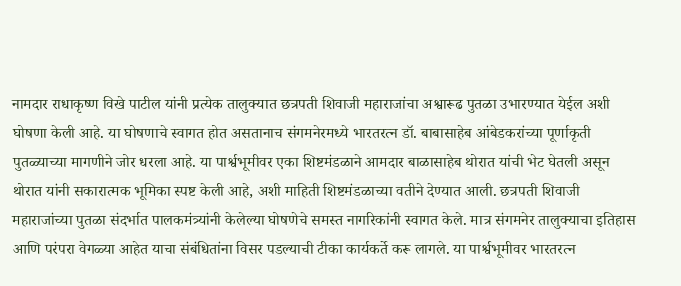नामदार राधाकृष्ण विखे पाटील यांनी प्रत्येक तालुक्यात छत्रपती शिवाजी महाराजांचा अश्वारूढ पुतळा उभारण्यात येईल अशी घोषणा केली आहे. या घोषणाचे स्वागत होत असतानाच संगमनेरमध्ये भारतरत्न डॉ. बाबासाहेब आंबेडकरांच्या पूर्णाकृती पुतळ्याच्या मागणीने जोर धरला आहे. या पार्श्वभूमीवर एका शिष्टमंडळाने आमदार बाळासाहेब थोरात यांची भेट घेतली असून थोरात यांनी सकारात्मक भूमिका स्पष्ट केली आहे, अशी माहिती शिष्टमंडळाच्या वतीने देण्यात आली. छत्रपती शिवाजी महाराजांच्या पुतळा संदर्भात पालकमंत्र्यांनी केलेल्या घोषणेचे समस्त नागरिकांनी स्वागत केले. मात्र संगमनेर तालुक्याचा इतिहास आणि परंपरा वेगळ्या आहेत याचा संबंधितांना विसर पडल्याची टीका कार्यकर्ते करू लागले. या पार्श्वभूमीवर भारतरत्न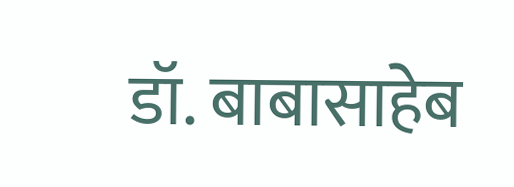डॉ. बाबासाहेब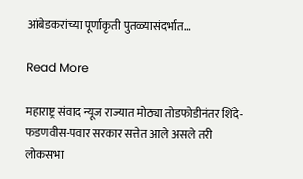आंबेडकरांच्या पूर्णाकृती पुतळ्यासंदर्भात…

Read More

महाराष्ट्र संवाद न्यूज राज्यात मोठ्या तोडफोडीनंतर शिंदे-फडणवीस-पवार सरकार सत्तेत आले असले तरी लोकसभा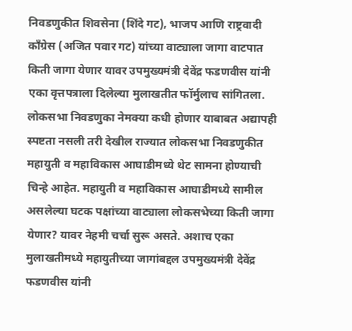निवडणुकीत शिवसेना (शिंदे गट), भाजप आणि राष्ट्रवादी काँग्रेस (अजित पवार गट) यांच्या वाट्याला जागा वाटपात किती जागा येणार यावर उपमुख्यमंत्री देवेंद्र फडणवीस यांनी एका वृत्तपत्राला दिलेल्या मुलाखतीत फॉर्मुलाच सांगितला. लोकसभा निवडणुका नेमक्या कधी होणार याबाबत अद्यापही स्पष्टता नसली तरी देखील राज्यात लोकसभा निवडणुकीत महायुती व महाविकास आघाडीमध्ये थेट सामना होण्याची चिन्हे आहेत. महायुती व महाविकास आघाडीमध्ये सामील असलेल्या घटक पक्षांच्या वाट्याला लोकसभेच्या किती जागा येणार? यावर नेहमी चर्चा सुरू असते. अशाच एका मुलाखतीमध्ये महायुतीच्या जागांबद्दल उपमुख्यमंत्री देवेंद्र फडणवीस यांनी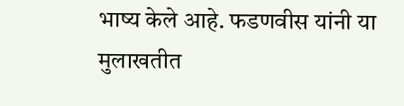भाष्य केले आहे. फडणवीस यांनी या मुलाखतीत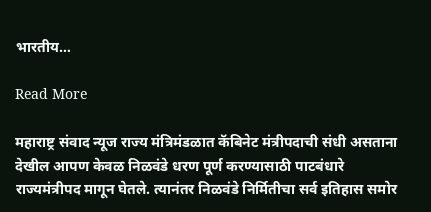भारतीय…

Read More

महाराष्ट्र संवाद न्यूज राज्य मंत्रिमंडळात कॅबिनेट मंत्रीपदाची संधी असताना देखील आपण केवळ निळवंडे धरण पूर्ण करण्यासाठी पाटबंधारे राज्यमंत्रीपद मागून घेतले. त्यानंतर निळवंडे निर्मितीचा सर्व इतिहास समोर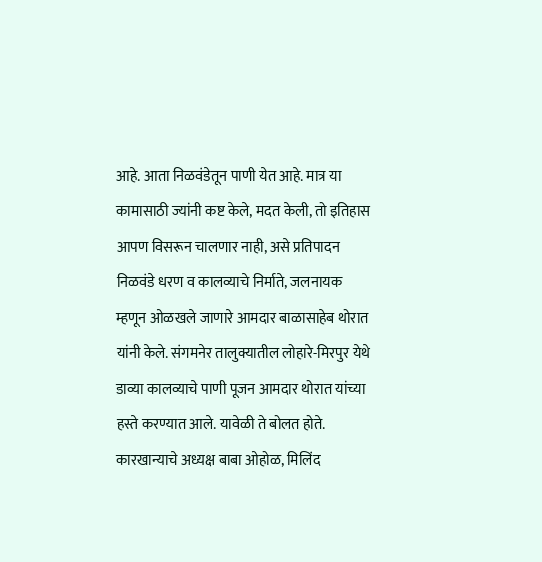आहे. आता निळवंडेतून पाणी येत आहे. मात्र या कामासाठी ज्यांनी कष्ट केले, मदत केली, तो इतिहास आपण विसरून चालणार नाही, असे प्रतिपादन निळवंडे धरण व कालव्याचे निर्माते, जलनायक म्हणून ओळखले जाणारे आमदार बाळासाहेब थोरात यांनी केले. संगमनेर तालुक्यातील लोहारे-मिरपुर येथे डाव्या कालव्याचे पाणी पूजन आमदार थोरात यांच्या हस्ते करण्यात आले. यावेळी ते बोलत होते. कारखान्याचे अध्यक्ष बाबा ओहोळ, मिलिंद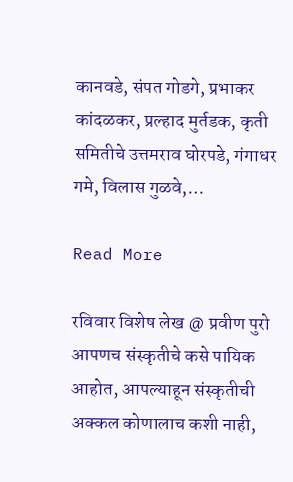कानवडे, संपत गोडगे, प्रभाकर कांदळकर, प्रल्हाद मुर्तडक, कृती समितीचे उत्तमराव घोरपडे, गंगाधर गमे, विलास गुळवे,…

Read More

रविवार विशेष लेख @ प्रवीण पुरो आपणच संस्कृतीचे कसे पायिक आहोत, आपल्याहून संस्कृतीची अक्कल कोणालाच कशी नाही,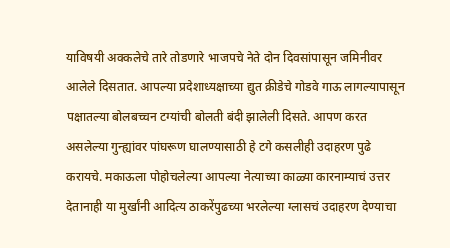याविषयी अक्कलेचे तारे तोडणारे भाजपचे नेते दोन दिवसांपासून जमिनीवर आलेले दिसतात. आपल्या प्रदेशाध्यक्षाच्या द्युत क्रीडेचे गोडवे गाऊ लागल्यापासून पक्षातल्या बोलबच्चन टग्यांची बोलती बंदी झालेली दिसते. आपण करत असलेल्या गुन्ह्यांवर पांघरूण घालण्यासाठी हे टगे कसलीही उदाहरण पुढे करायचे. मकाऊला पोहोचलेल्या आपल्या नेत्याच्या काळ्या कारनाम्याचं उत्तर देतानाही या मुर्खांनी आदित्य ठाकरेंपुढच्या भरलेल्या ग्लासचं उदाहरण देण्याचा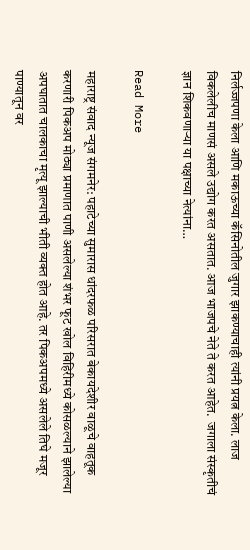निर्लज्जपणा केला आणि मकाऊच्या कॅसिनोतील जुगार झाकण्याचाही त्यांनी प्रयत्न केला. लाज विकलेलीच माणसं असले उद्योग करत असतात. आज भाजपचे नेते ते करत आहेत.  जगाला संस्कृतीचं ज्ञान शिकवणार्‍या या पक्षाच्या नेत्यांना…

Read More

महाराष्ट्र संवाद न्यूज संगमनेर: पहाटेच्या सुमारास धांदरफळ परिसरात बेकायदेशीर वाळूचे वाहतूक करणारी पिकअप मोठ्या प्रमाणात पाणी असलेल्या शंभर फूट खोल विहिरीमध्ये कोसळल्याने झालेल्या अपघातात चालकाचा मृत्यू झाल्याची भीती व्यक्त होत आहे. तर पिकअपमध्ये असलेले तिघे मजूर पाण्यातून वर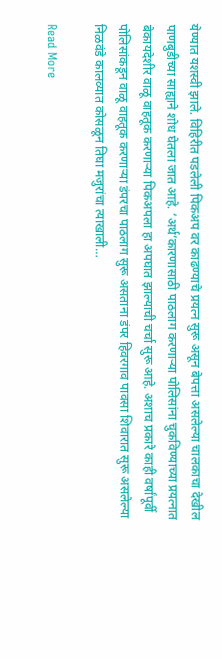येण्यात यशस्वी झाले. विहिरीत पडलेली पिकअप वर काढण्याचे प्रयत्न सुरू असून बेपत्ता असलेल्या चालकाचा देखील पाणबुडीच्या साह्याने शोध घेतला जात आहे. ‘अर्थ’कारणासाठी पाठलाग करणाऱ्या पोलिसांना चुकविण्याच्या प्रयत्नात बेकायदेशीर वाळू वाहतूक करणाऱ्या पिकअपला हा अपघात झाल्याची चर्चा सुरू आहे. अशाच प्रकारे काही वर्षांपूर्वी पोलिसांकडून वाळू वाहतूक करणाऱ्या डंपरचा पाठलाग सुरू असताना डंपर हिवरगाव पावसा शिवारात सुरू असलेल्या निळवंडे कालव्यात कोसळून तिघा मजुरांचा त्याखाली…

Read More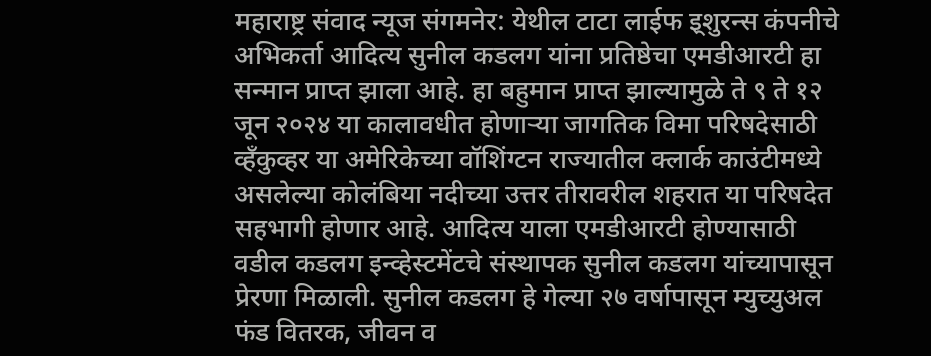महाराष्ट्र संवाद न्यूज संगमनेर: येथील टाटा लाईफ इ्शुरन्स कंपनीचे अभिकर्ता आदित्य सुनील कडलग यांना प्रतिष्ठेचा एमडीआरटी हा सन्मान प्राप्त झाला आहे. हा बहुमान प्राप्त झाल्यामुळे ते ९ ते १२ जून २०२४ या कालावधीत होणाऱ्या जागतिक विमा परिषदेसाठी व्हँकुव्हर या अमेरिकेच्या वॉशिंग्टन राज्यातील क्लार्क काउंटीमध्ये असलेल्या कोलंबिया नदीच्या उत्तर तीरावरील शहरात या परिषदेत सहभागी होणार आहे. आदित्य याला एमडीआरटी होण्यासाठी वडील कडलग इन्व्हेस्टमेंटचे संस्थापक सुनील कडलग यांच्यापासून प्रेरणा मिळाली. सुनील कडलग हे गेल्या २७ वर्षापासून म्युच्युअल फंड वितरक, जीवन व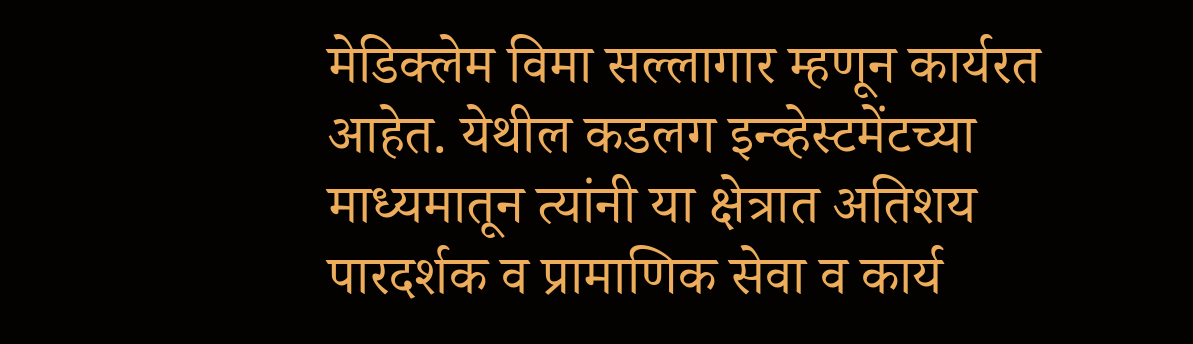मेडिक्लेम विमा सल्लागार म्हणून कार्यरत आहेत. येथील कडलग इन्व्हेस्टमेंटच्या माध्यमातून त्यांनी या क्षेत्रात अतिशय पारदर्शक व प्रामाणिक सेवा व कार्य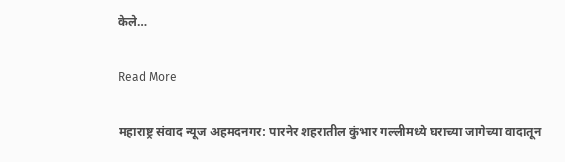केले…

Read More

महाराष्ट्र संवाद न्यूज अहमदनगर: पारनेर शहरातील कुंभार गल्लीमध्ये घराच्या जागेच्या वादातून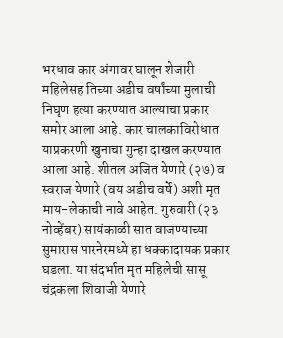भरधाव कार अंगावर घालून शेजारी महिलेसह तिच्या अडीच वर्षांच्या मुलाची निघृण हत्या करण्यात आल्याचा प्रकार समोर आला आहे. कार चालकाविरोधात याप्रकरणी खुनाचा गुन्हा दाखल करण्यात आला आहे. शीतल अजित येणारे (२७) व स्वराज येणारे (वय अडीच वर्षे) अशी मृत माय-लेकाची नावे आहेत. गुरुवारी (२३ नोव्हेंबर) सायंकाळी सात वाजण्याच्या सुमारास पारनेरमध्ये हा धक्कादायक प्रकार घडला. या संदर्भात मृत महिलेची सासू चंद्रकला शिवाजी येणारे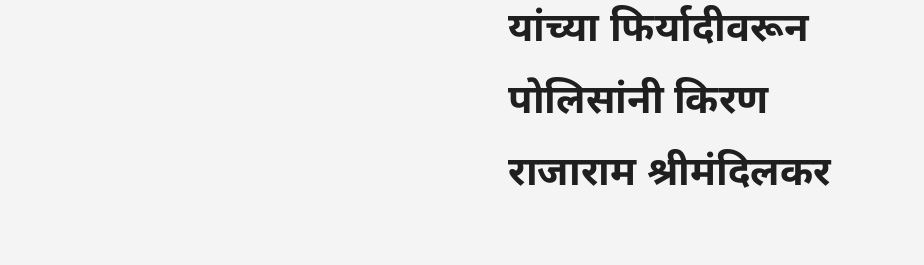यांच्या फिर्यादीवरून पोलिसांनी किरण राजाराम श्रीमंदिलकर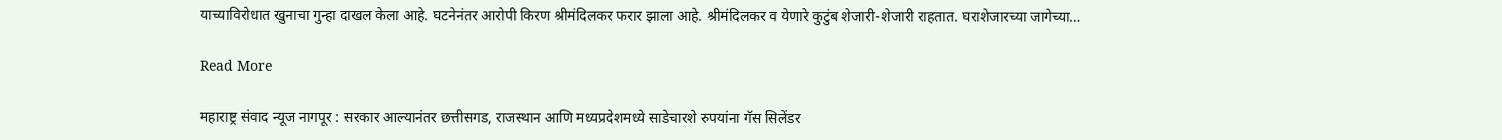याच्याविरोधात खुनाचा गुन्हा दाखल केला आहे. घटनेनंतर आरोपी किरण श्रीमंदिलकर फरार झाला आहे. श्रीमंदिलकर व येणारे कुटुंब शेजारी-शेजारी राहतात. घराशेजारच्या जागेच्या…

Read More

महाराष्ट्र संवाद न्यूज नागपूर : सरकार आल्यानंतर छत्तीसगड, राजस्थान आणि मध्यप्रदेशमध्ये साडेचारशे रुपयांना गॅस सिलेंडर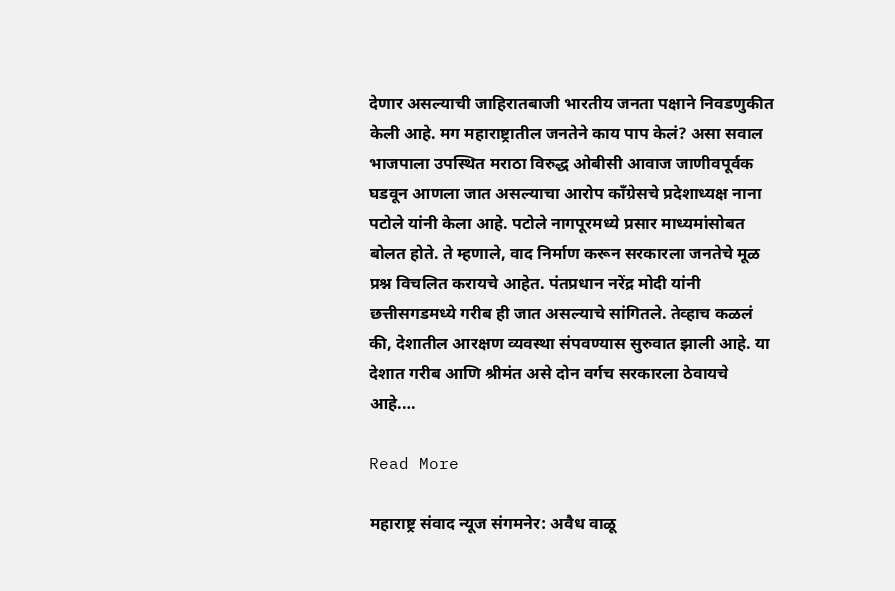देणार असल्याची जाहिरातबाजी भारतीय जनता पक्षाने निवडणुकीत केली आहे. मग महाराष्ट्रातील जनतेने काय पाप केलं? असा सवाल भाजपाला उपस्थित मराठा विरुद्ध ओबीसी आवाज जाणीवपूर्वक घडवून आणला जात असल्याचा आरोप काँग्रेसचे प्रदेशाध्यक्ष नाना पटोले यांनी केला आहे. पटोले नागपूरमध्ये प्रसार माध्यमांसोबत बोलत होते. ते म्हणाले, वाद निर्माण करून सरकारला जनतेचे मूळ प्रश्न विचलित करायचे आहेत. पंतप्रधान नरेंद्र मोदी यांनी छत्तीसगडमध्ये गरीब ही जात असल्याचे सांगितले. तेव्हाच कळलं की, देशातील आरक्षण व्यवस्था संपवण्यास सुरुवात झाली आहे. या देशात गरीब आणि श्रीमंत असे दोन वर्गच सरकारला ठेवायचे आहे.…

Read More

महाराष्ट्र संवाद न्यूज संगमनेर: अवैध वाळू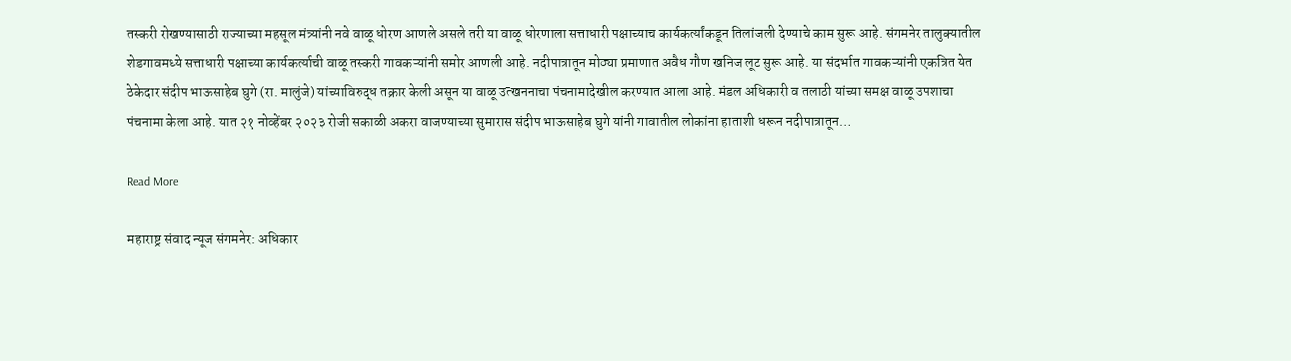तस्करी रोखण्यासाठी राज्याच्या महसूल मंत्र्यांनी नवे वाळू धोरण आणले असले तरी या वाळू धोरणाला सत्ताधारी पक्षाच्याच कार्यकर्त्यांकडून तिलांजली देण्याचे काम सुरू आहे. संगमनेर तालुक्यातील शेडगावमध्ये सत्ताधारी पक्षाच्या कार्यकर्त्याची वाळू तस्करी गावकऱ्यांनी समोर आणली आहे. नदीपात्रातून मोठ्या प्रमाणात अवैध गौण खनिज लूट सुरू आहे. या संदर्भात गावकऱ्यांनी एकत्रित येत ठेकेदार संदीप भाऊसाहेब घुगे (रा. मालुंजे) यांच्याविरुद्ध तक्रार केली असून या वाळू उत्खननाचा पंचनामादेखील करण्यात आला आहे. मंडल अधिकारी व तलाठी यांच्या समक्ष वाळू उपशाचा पंचनामा केला आहे. यात २१ नोव्हेंबर २०२३ रोजी सकाळी अकरा वाजण्याच्या सुमारास संदीप भाऊसाहेब घुगे यांनी गावातील लोकांना हाताशी धरून नदीपात्रातून…

Read More

महाराष्ट्र संवाद न्यूज संगमनेर: अधिकार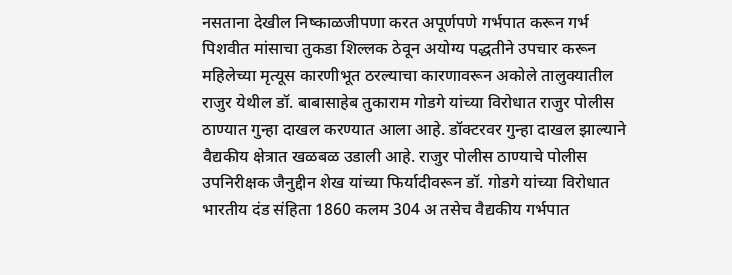नसताना देखील निष्काळजीपणा करत अपूर्णपणे गर्भपात करून गर्भ पिशवीत मांसाचा तुकडा शिल्लक ठेवून अयोग्य पद्धतीने उपचार करून महिलेच्या मृत्यूस कारणीभूत ठरल्याचा कारणावरून अकोले तालुक्यातील राजुर येथील डॉ. बाबासाहेब तुकाराम गोडगे यांच्या विरोधात राजुर पोलीस ठाण्यात गुन्हा दाखल करण्यात आला आहे. डॉक्टरवर गुन्हा दाखल झाल्याने वैद्यकीय क्षेत्रात खळबळ उडाली आहे. राजुर पोलीस ठाण्याचे पोलीस उपनिरीक्षक जैनुद्दीन शेख यांच्या फिर्यादीवरून डॉ. गोडगे यांच्या विरोधात भारतीय दंड संहिता 1860 कलम 304 अ तसेच वैद्यकीय गर्भपात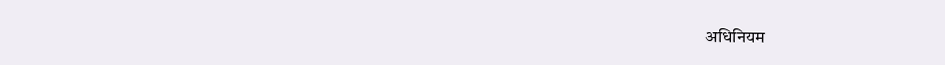अधिनियम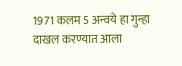1971 कलम 5 अन्वये हा गुन्हा दाखल करण्यात आला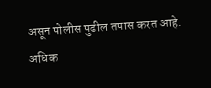असून पोलीस पुढील तपास करत आहे. अधिक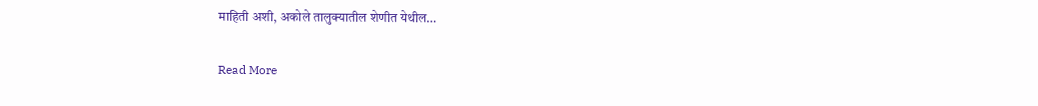माहिती अशी, अकोले तालुक्यातील शेणीत येथील…

Read More